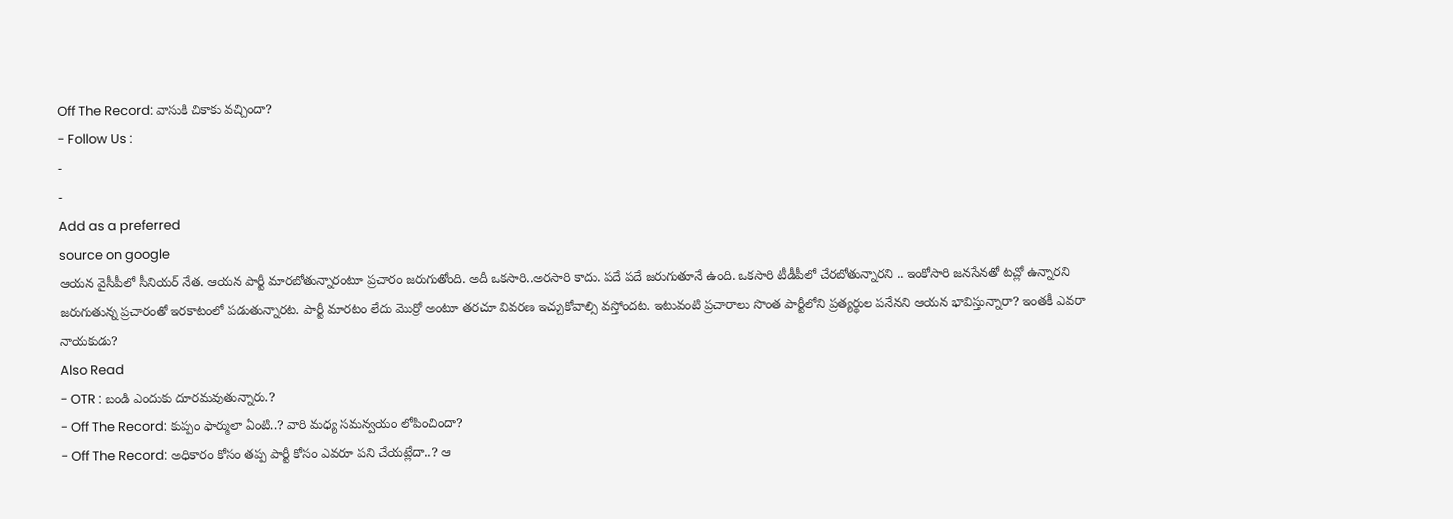Off The Record: వాసుకి చికాకు వచ్చిందా?
- Follow Us :
-
-
Add as a preferred
source on google
ఆయన వైసీపీలో సీనియర్ నేత. ఆయన పార్టీ మారబోతున్నారంటూ ప్రచారం జరుగుతోంది. అదీ ఒకసారి..అరసారి కాదు. పదే పదే జరుగుతూనే ఉంది. ఒకసారి టీడీపీలో చేరబోతున్నారని .. ఇంకోసారి జనసేనతో టచ్లో ఉన్నారని జరుగుతున్న ప్రచారంతో ఇరకాటంలో పడుతున్నారట. పార్టీ మారటం లేదు మొర్రో అంటూ తరచూ వివరణ ఇచ్చుకోవాల్సి వస్తోందట. ఇటువంటి ప్రచారాలు సొంత పార్టీలోని ప్రత్యర్థుల పనేనని ఆయన భావిస్తున్నారా? ఇంతకీ ఎవరా నాయకుడు?
Also Read
- OTR : బండి ఎందుకు దూరమవుతున్నారు.?
- Off The Record: కుప్పం ఫార్ములా ఏంటి..? వారి మధ్య సమన్వయం లోపించిందా?
- Off The Record: అధికారం కోసం తప్ప పార్టీ కోసం ఎవరూ పని చేయట్లేదా..? ఆ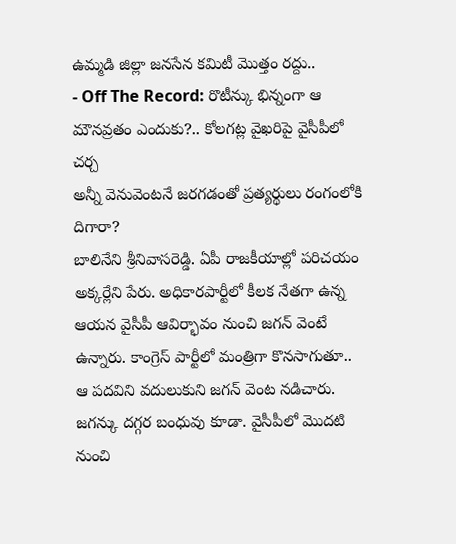ఉమ్మడి జిల్లా జనసేన కమిటీ మొత్తం రద్దు..
- Off The Record: రొటీన్కు భిన్నంగా ఆ మౌనవ్రతం ఎందుకు?.. కోలగట్ల వైఖరిపై వైసీపీలో చర్చ
అన్నీ వెనువెంటనే జరగడంతో ప్రత్యర్థులు రంగంలోకి దిగారా?
బాలినేని శ్రీనివాసరెడ్డి. ఏపీ రాజకీయాల్లో పరిచయం అక్కర్లేని పేరు. అధికారపార్టీలో కీలక నేతగా ఉన్న ఆయన వైసీపీ ఆవిర్భావం నుంచి జగన్ వెంటే ఉన్నారు. కాంగ్రెస్ పార్టీలో మంత్రిగా కొనసాగుతూ.. ఆ పదవిని వదులుకుని జగన్ వెంట నడిచారు. జగన్కు దగ్గర బంధువు కూడా. వైసీపీలో మొదటి నుంచి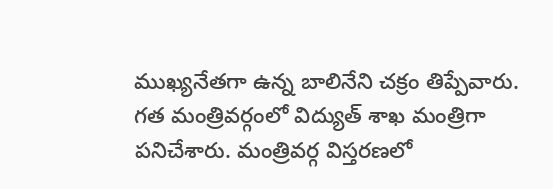ముఖ్యనేతగా ఉన్న బాలినేని చక్రం తిప్పేవారు. గత మంత్రివర్గంలో విద్యుత్ శాఖ మంత్రిగా పనిచేశారు. మంత్రివర్గ విస్తరణలో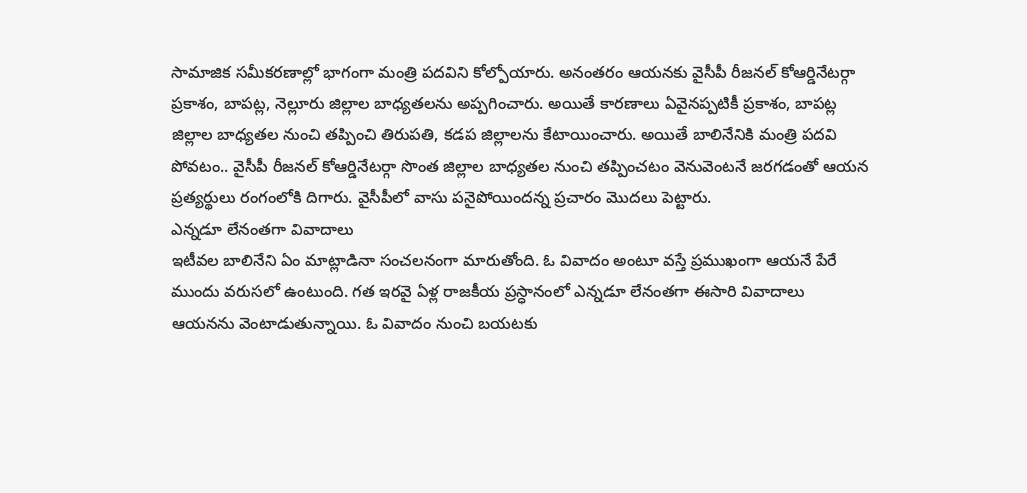సామాజిక సమీకరణాల్లో భాగంగా మంత్రి పదవిని కోల్పోయారు. అనంతరం ఆయనకు వైసీపీ రీజనల్ కోఆర్డినేటర్గా ప్రకాశం, బాపట్ల, నెల్లూరు జిల్లాల బాధ్యతలను అప్పగించారు. అయితే కారణాలు ఏవైనప్పటికీ ప్రకాశం, బాపట్ల జిల్లాల బాధ్యతల నుంచి తప్పించి తిరుపతి, కడప జిల్లాలను కేటాయించారు. అయితే బాలినేనికి మంత్రి పదవి పోవటం.. వైసీపీ రీజనల్ కోఆర్డినేటర్గా సొంత జిల్లాల బాధ్యతల నుంచి తప్పించటం వెనువెంటనే జరగడంతో ఆయన ప్రత్యర్థులు రంగంలోకి దిగారు. వైసీపీలో వాసు పనైపోయిందన్న ప్రచారం మొదలు పెట్టారు.
ఎన్నడూ లేనంతగా వివాదాలు
ఇటీవల బాలినేని ఏం మాట్లాడినా సంచలనంగా మారుతోంది. ఓ వివాదం అంటూ వస్తే ప్రముఖంగా ఆయనే పేరే ముందు వరుసలో ఉంటుంది. గత ఇరవై ఏళ్ల రాజకీయ ప్రస్ధానంలో ఎన్నడూ లేనంతగా ఈసారి వివాదాలు ఆయనను వెంటాడుతున్నాయి. ఓ వివాదం నుంచి బయటకు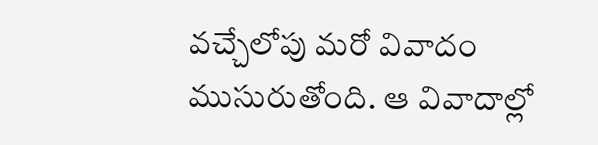వచ్చేలోపు మరో వివాదం ముసురుతోంది. ఆ వివాదాల్లో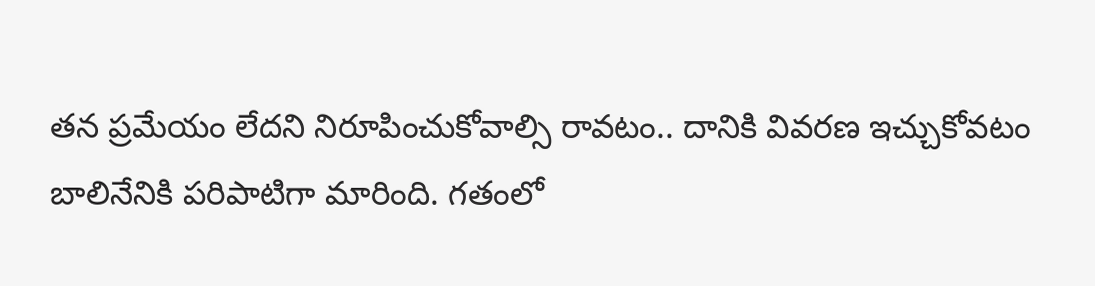తన ప్రమేయం లేదని నిరూపించుకోవాల్సి రావటం.. దానికి వివరణ ఇచ్చుకోవటం బాలినేనికి పరిపాటిగా మారింది. గతంలో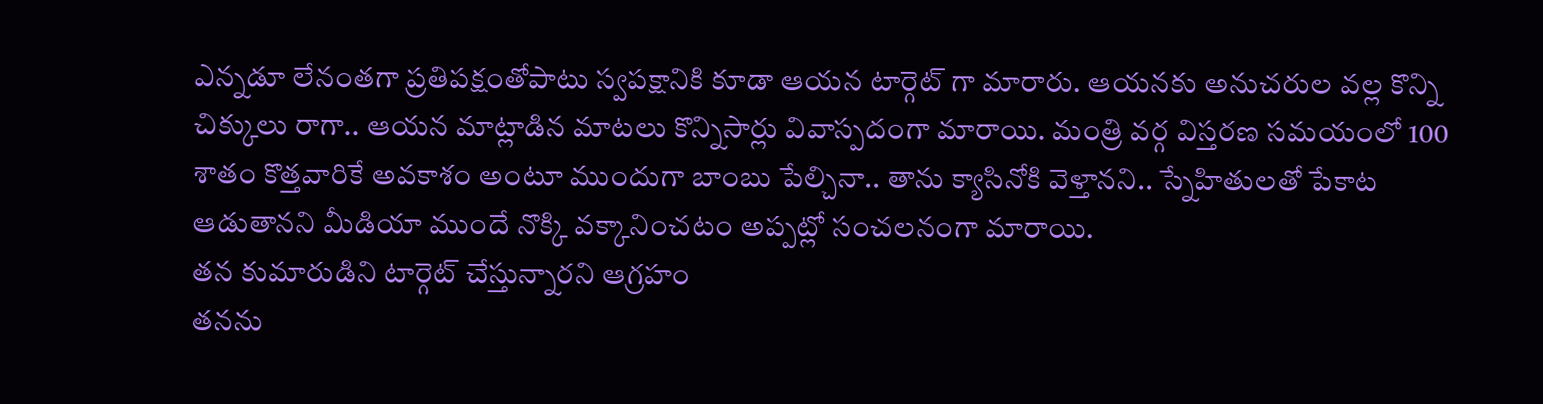ఎన్నడూ లేనంతగా ప్రతిపక్షంతోపాటు స్వపక్షానికి కూడా ఆయన టార్గెట్ గా మారారు. ఆయనకు అనుచరుల వల్ల కొన్ని చిక్కులు రాగా.. ఆయన మాట్లాడిన మాటలు కొన్నిసార్లు వివాస్పదంగా మారాయి. మంత్రి వర్గ విస్తరణ సమయంలో 100 శాతం కొత్తవారికే అవకాశం అంటూ ముందుగా బాంబు పేల్చినా.. తాను క్యాసినోకి వెళ్తానని.. స్నేహితులతో పేకాట ఆడుతానని మీడియా ముందే నొక్కి వక్కానించటం అప్పట్లో సంచలనంగా మారాయి.
తన కుమారుడిని టార్గెట్ చేస్తున్నారని ఆగ్రహం
తనను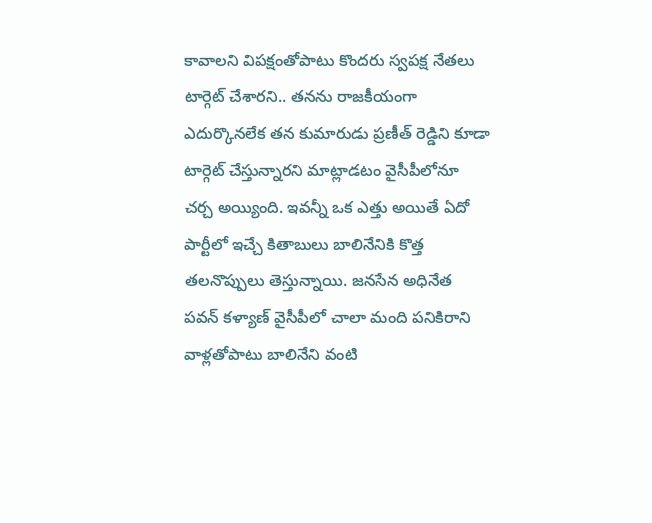కావాలని విపక్షంతోపాటు కొందరు స్వపక్ష నేతలు టార్గెట్ చేశారని.. తనను రాజకీయంగా ఎదుర్కొనలేక తన కుమారుడు ప్రణీత్ రెడ్డిని కూడా టార్గెట్ చేస్తున్నారని మాట్లాడటం వైసీపీలోనూ చర్చ అయ్యింది. ఇవన్నీ ఒక ఎత్తు అయితే ఏదో పార్టీలో ఇచ్చే కితాబులు బాలినేనికి కొత్త తలనొప్పులు తెస్తున్నాయి. జనసేన అధినేత పవన్ కళ్యాణ్ వైసీపీలో చాలా మంది పనికిరాని వాళ్లతోపాటు బాలినేని వంటి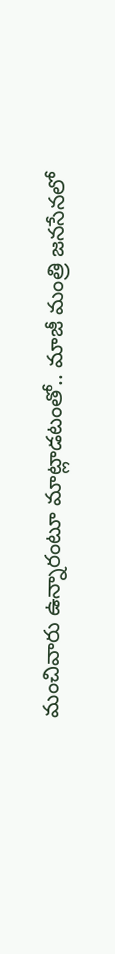మంచివారు ఉన్నారంటూ మాట్లాడటంతో.. మాజీ మంత్రి జనసేనలో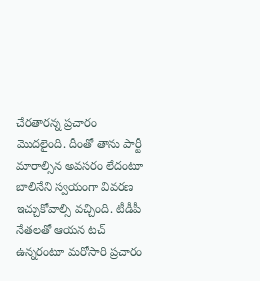చేరతారన్న ప్రచారం మొదలైంది. దీంతో తాను పార్టీ మారాల్సిన అవసరం లేదంటూ బాలినేని స్వయంగా వివరణ ఇచ్చుకోవాల్సి వచ్చింది. టీడీపీ నేతలతో ఆయన టచ్ ఉన్నరంటూ మరోసారి ప్రచారం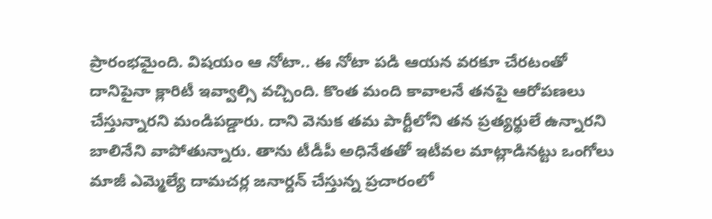ప్రారంభమైంది. విషయం ఆ నోటా.. ఈ నోటా పడి ఆయన వరకూ చేరటంతో దానిపైనా క్లారిటీ ఇవ్వాల్సి వచ్చింది. కొంత మంది కావాలనే తనపై ఆరోపణలు చేస్తున్నారని మండిపడ్డారు. దాని వెనుక తమ పార్టీలోని తన ప్రత్యర్థులే ఉన్నారని బాలినేని వాపోతున్నారు. తాను టీడీపీ అధినేతతో ఇటీవల మాట్లాడినట్టు ఒంగోలు మాజీ ఎమ్మెల్యే దామచర్ల జనార్దన్ చేస్తున్న ప్రచారంలో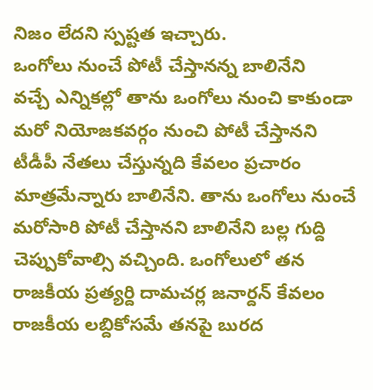నిజం లేదని స్పష్టత ఇచ్చారు.
ఒంగోలు నుంచే పోటీ చేస్తానన్న బాలినేని
వచ్చే ఎన్నికల్లో తాను ఒంగోలు నుంచి కాకుండా మరో నియోజకవర్గం నుంచి పోటీ చేస్తానని టీడీపీ నేతలు చేస్తున్నది కేవలం ప్రచారం మాత్రమేన్నారు బాలినేని. తాను ఒంగోలు నుంచే మరోసారి పోటీ చేస్తానని బాలినేని బల్ల గుద్ది చెప్పుకోవాల్సి వచ్చింది. ఒంగోలులో తన రాజకీయ ప్రత్యర్ది దామచర్ల జనార్దన్ కేవలం రాజకీయ లబ్దికోసమే తనపై బురద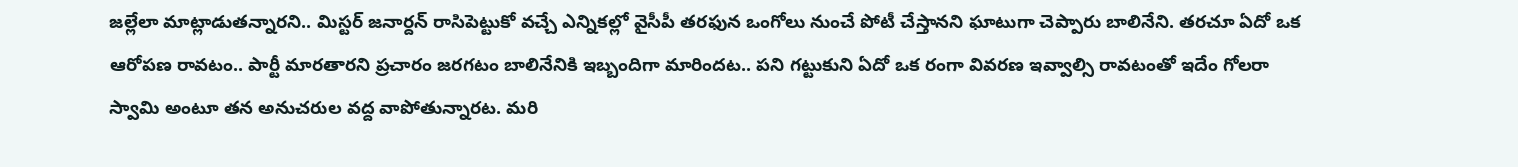జల్లేలా మాట్లాడుతన్నారని.. మిస్టర్ జనార్దన్ రాసిపెట్టుకో వచ్చే ఎన్నికల్లో వైసీపీ తరఫున ఒంగోలు నుంచే పోటీ చేస్తానని ఘాటుగా చెప్పారు బాలినేని. తరచూ ఏదో ఒక ఆరోపణ రావటం.. పార్టీ మారతారని ప్రచారం జరగటం బాలినేనికి ఇబ్బందిగా మారిందట.. పని గట్టుకుని ఏదో ఒక రంగా వివరణ ఇవ్వాల్సి రావటంతో ఇదేం గోలరా స్వామి అంటూ తన అనుచరుల వద్ద వాపోతున్నారట. మరి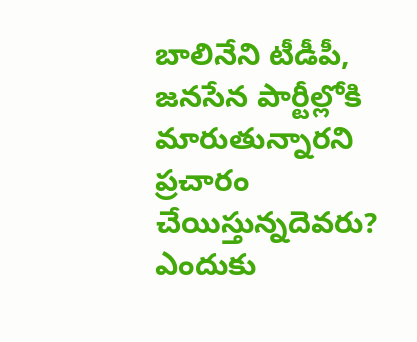బాలినేని టీడీపీ, జనసేన పార్టీల్లోకి మారుతున్నారని ప్రచారం చేయిస్తున్నదెవరు? ఎందుకు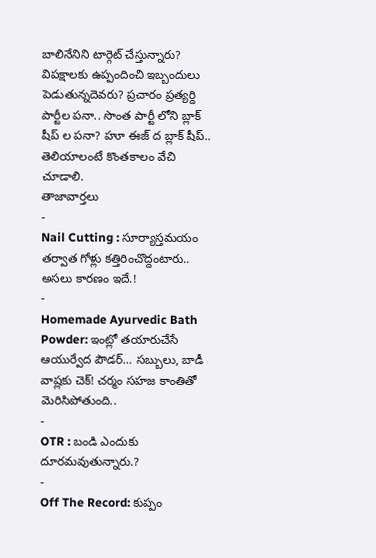బాలినేనిని టార్గెట్ చేస్తున్నారు? విపక్షాలకు ఉప్పందించి ఇబ్బందులు పెడుతున్నదెవరు? ప్రచారం ప్రత్యర్ది పార్టీల పనా.. సొంత పార్టీ లోని బ్లాక్ షీప్ ల పనా? హూ ఈజ్ ద బ్లాక్ షీప్.. తెలియాలంటే కొంతకాలం వేచి చూడాలి.
తాజావార్తలు
-
Nail Cutting : సూర్యాస్తమయం తర్వాత గోళ్లు కత్తిరించొద్దంటారు.. అసలు కారణం ఇదే.!
-
Homemade Ayurvedic Bath Powder: ఇంట్లో తయారుచేసే ఆయుర్వేద పౌడర్… సబ్బులు, బాడీ వాష్లకు చెక్! చర్మం సహజ కాంతితో మెరిసిపోతుంది..
-
OTR : బండి ఎందుకు దూరమవుతున్నారు.?
-
Off The Record: కుప్పం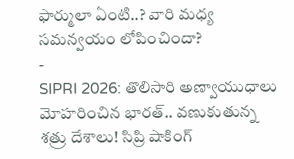ఫార్ములా ఏంటి..? వారి మధ్య సమన్వయం లోపించిందా?
-
SIPRI 2026: తొలిసారి అణ్వాయుధాలు మోహరించిన భారత్.. వణుకుతున్న శత్రు దేశాలు! సిప్రి షాకింగ్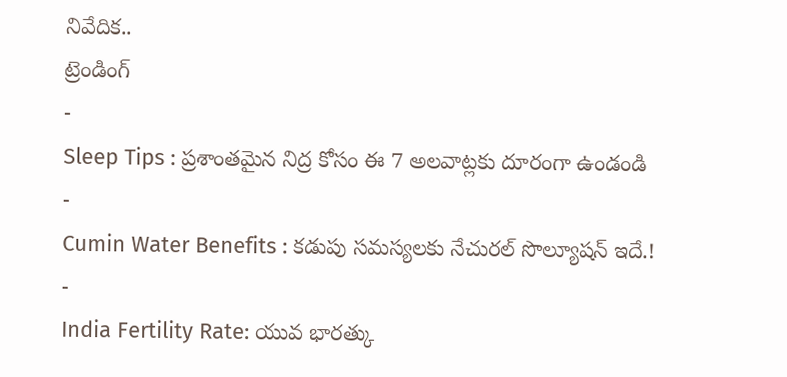నివేదిక..
ట్రెండింగ్
-
Sleep Tips : ప్రశాంతమైన నిద్ర కోసం ఈ 7 అలవాట్లకు దూరంగా ఉండండి
-
Cumin Water Benefits : కడుపు సమస్యలకు నేచురల్ సొల్యూషన్ ఇదే.!
-
India Fertility Rate: యువ భారత్కు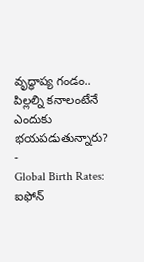వృద్ధాప్య గండం.. పిల్లల్ని కనాలంటేనే ఎందుకు భయపడుతున్నారు?
-
Global Birth Rates: ఐఫోన్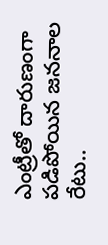ఎంట్రీతో దారుణంగా పడిపోయిన జననాల రేటు..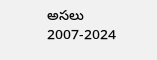అసలు 2007-2024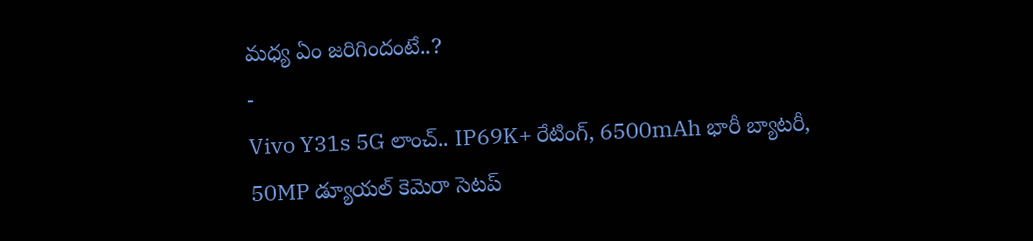మధ్య ఏం జరిగిందంటే..?
-
Vivo Y31s 5G లాంచ్.. IP69K+ రేటింగ్, 6500mAh భారీ బ్యాటరీ, 50MP డ్యూయల్ కెమెరా సెటప్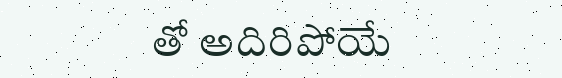తో అదిరిపోయే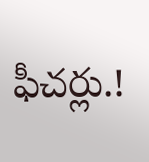ఫీచర్లు.!